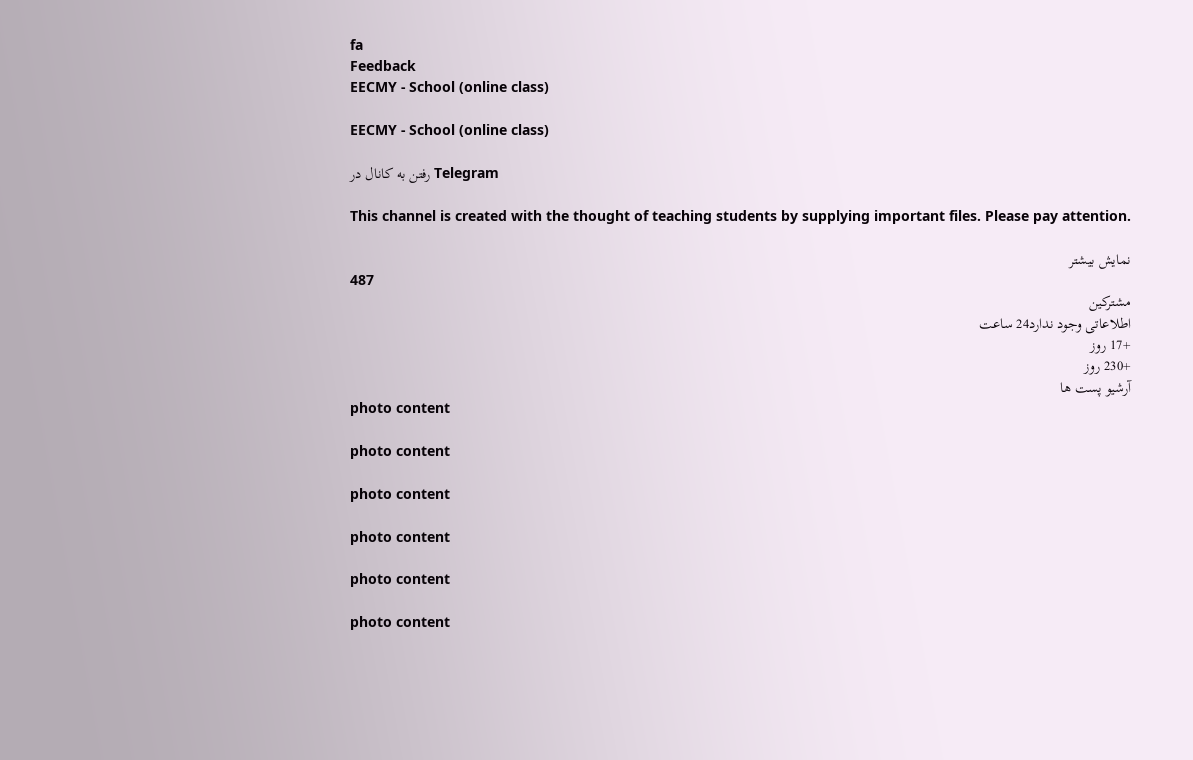fa
Feedback
EECMY - School (online class)

EECMY - School (online class)

رفتن به کانال در Telegram

This channel is created with the thought of teaching students by supplying important files. Please pay attention.

نمایش بیشتر
487
مشترکین
اطلاعاتی وجود ندارد24 ساعت
+17 روز
+230 روز
آرشیو پست ها
photo content

photo content

photo content

photo content

photo content

photo content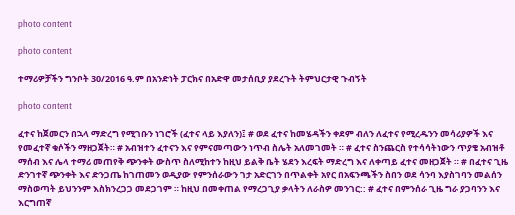photo content

photo content

ተማሪዎቻችን ግንቦት 30/2016 ዓ.ም በአንድነት ፓርክና በአድዋ መታሰቢያ ያደረጉት ትምህርታዊ ጉብኝት

photo content

ፈተና ከጀመርን በኋላ ማድረግ የሚገቡን ነገሮች (ፈተና ላይ እያለን)፤ # ወደ ፈተና ከመሄዳችን ቀደም ብለን ለፈተና የሚረዱንን መሳሪያዎች እና የመፈተኛ ቁሶችን ማዘጋጀት። # አብዝተን ፈተናን እና የምናመጣውን ነጥብ ስሌት አለመገመት ። # ፈተና ስንጨርስ የተሳሳትነውን ጥያቄ አብዝቶ ማሰብ እና ሌላ ተማሪ መጠየቅ ጭንቀት ውስጥ ስለሚከተን ከዚህ ይልቅ ቤት ሄደን እረፍት ማድረግ እና ለቀጣይ ፈተና መዘጋጀት ። # በፈተና ጊዜ ድንገተኛ ጭንቀት እና ድንጋጤ ከገጠመን ወዲያው የምንሰራውን ገታ አድርገን በጥልቀት አየር በአፍንጫችን ስበን ወደ ሳንባ እያስገባን መልሰን ማስወጣት ይህንንም እስክንረጋጋ መደጋገም ። ከዚህ በመቀጠል የማረጋጊያ ቃላትን ለራስዎ መንገር:: # ፈተና በምንሰራ ጊዜ ግራ ያጋባንን እና እርግጠኛ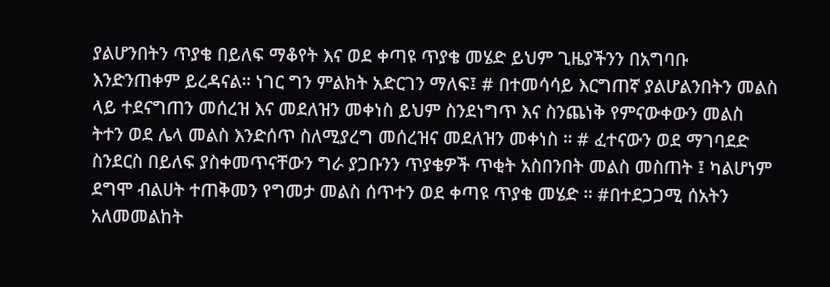ያልሆንበትን ጥያቄ በይለፍ ማቆየት እና ወደ ቀጣዩ ጥያቄ መሄድ ይህም ጊዜያችንን በአግባቡ እንድንጠቀም ይረዳናል። ነገር ግን ምልክት አድርገን ማለፍ፤ # በተመሳሳይ እርግጠኛ ያልሆልንበትን መልስ ላይ ተደናግጠን መሰረዝ እና መደለዝን መቀነስ ይህም ስንደነግጥ እና ስንጨነቅ የምናውቀውን መልስ ትተን ወደ ሌላ መልስ እንድሰጥ ስለሚያረግ መሰረዝና መደለዝን መቀነስ ። # ፈተናውን ወደ ማገባደድ ስንደርስ በይለፍ ያስቀመጥናቸውን ግራ ያጋቡንን ጥያቄዎች ጥቂት አስበንበት መልስ መስጠት ፤ ካልሆነም ደግሞ ብልሀት ተጠቅመን የግመታ መልስ ሰጥተን ወደ ቀጣዩ ጥያቄ መሄድ ። #በተደጋጋሚ ሰአትን አለመመልከት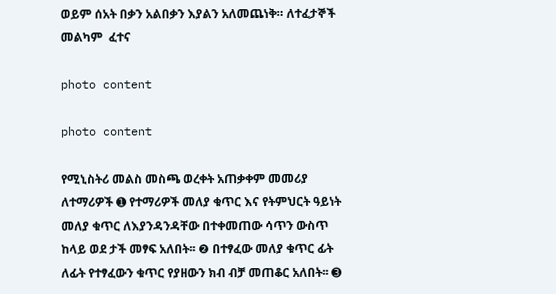ወይም ሰአት በቃን አልበቃን እያልን አለመጨነቅ። ለተፈታኞች መልካም  ፈተና

photo content

photo content

የሚኒስትሪ መልስ መስጫ ወረቀት አጠቃቀም መመሪያ ለተማሪዎች ➊ የተማሪዎች መለያ ቁጥር እና የትምህርት ዓይነት መለያ ቁጥር ለእያንዳንዳቸው በተቀመጠው ሳጥን ውስጥ ከላይ ወደ ታች መፃፍ አለበት፡፡ ❷ በተፃፈው መለያ ቁጥር ፊት ለፊት የተፃፈውን ቁጥር የያዘውን ክብ ብቻ መጠቆር አለበት፡፡ ➌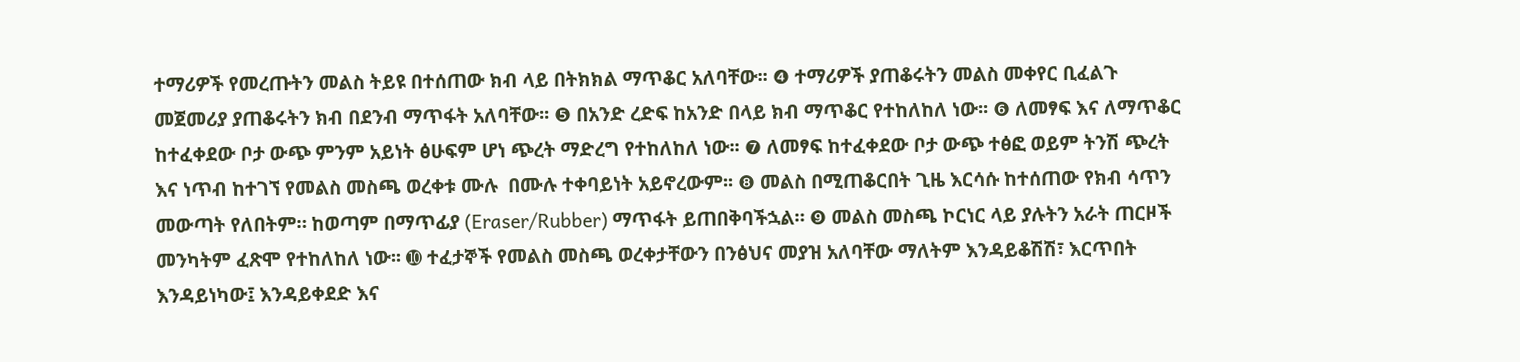ተማሪዎች የመረጡትን መልስ ትይዩ በተሰጠው ክብ ላይ በትክክል ማጥቆር አለባቸው፡፡ ❹ ተማሪዎች ያጠቆሩትን መልስ መቀየር ቢፈልጉ መጀመሪያ ያጠቆሩትን ክብ በደንብ ማጥፋት አለባቸው፡፡ ❺ በአንድ ረድፍ ከአንድ በላይ ክብ ማጥቆር የተከለከለ ነው፡፡ ❻ ለመፃፍ እና ለማጥቆር ከተፈቀደው ቦታ ውጭ ምንም አይነት ፅሁፍም ሆነ ጭረት ማድረግ የተከለከለ ነው፡፡ ❼ ለመፃፍ ከተፈቀደው ቦታ ውጭ ተፅፎ ወይም ትንሽ ጭረት እና ነጥብ ከተገኘ የመልስ መስጫ ወረቀቱ ሙሉ  በሙሉ ተቀባይነት አይኖረውም፡፡ ❽ መልስ በሚጠቆርበት ጊዜ እርሳሱ ከተሰጠው የክብ ሳጥን መውጣት የለበትም። ከወጣም በማጥፊያ (Eraser/Rubber) ማጥፋት ይጠበቅባችኋል። ❾ መልስ መስጫ ኮርነር ላይ ያሉትን አራት ጠርዞች መንካትም ፈጽሞ የተከለከለ ነው፡፡ ➓ ተፈታኞች የመልስ መስጫ ወረቀታቸውን በንፅህና መያዝ አለባቸው ማለትም እንዳይቆሽሽ፣ እርጥበት  እንዳይነካው፤ እንዳይቀደድ እና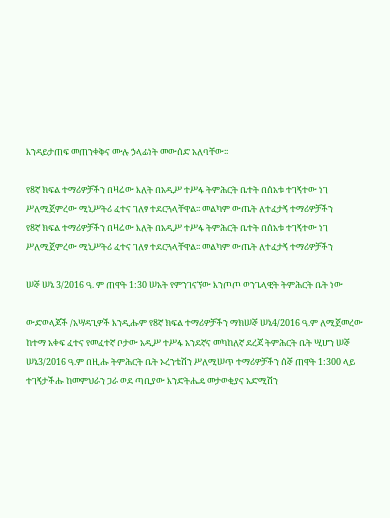እንዳይታጠፍ መጠንቀቅና ሙሉ ኃላፊነት መውሰድ አለባቸው፡፡

የ8ኛ ክፍል ተማሪዎቻችን በዛሬው እለት በአዲሥ ተሥፋ ትምሕርት ቤተት በሰአቱ ተገኝተው ነገ ሥለሚጀምረው ሚኒሥትሪ ፈተና ገለፃ ተደርጓላቸዋል፡፡ መልካም ውጤት ለተፈታኝ ተማሪዎቻችን
የ8ኛ ክፍል ተማሪዎቻችን በዛሬው እለት በአዲሥ ተሥፋ ትምሕርት ቤተት በሰአቱ ተገኝተው ነገ ሥለሚጀምረው ሚኒሥትሪ ፈተና ገለፃ ተደርጓላቸዋል፡፡ መልካም ውጤት ለተፈታኝ ተማሪዎቻችን

ሠኞ ሠኔ 3/2016 ዓ. ም ጠዋት 1:30 ሠአት የምንገናኘው እንጦጦ ወንጌላዊት ትምሕርት ቤት ነው

ውድወላጆች /አሣዳጊዎች እንዲሑም የ8ኛ ክፍል ተማሪዎቻችን ማክሠኞ ሠኔ4/2016 ዓ.ም ለሚጀመረው ከተማ አቀፍ ፈተና የመፈተኛ ቦታው አዲሥ ተሥፋ አንደኛና መካከለኛ ደረጃ ትምሕርት ቤት ሢሆን ሠኞ ሠኔ3/2016 ዓ.ም በዚሑ ትምሕርት ቤት ኦረንቴሽን ሥለሚሠጥ ተማሪዎቻችን ሰኞ ጠዋት 1:300 ላይ ተገኝታችሑ ከመምህራን ጋራ ወደ ጣቢያው እንድትሔዴ መታወቂያና አድሚሽን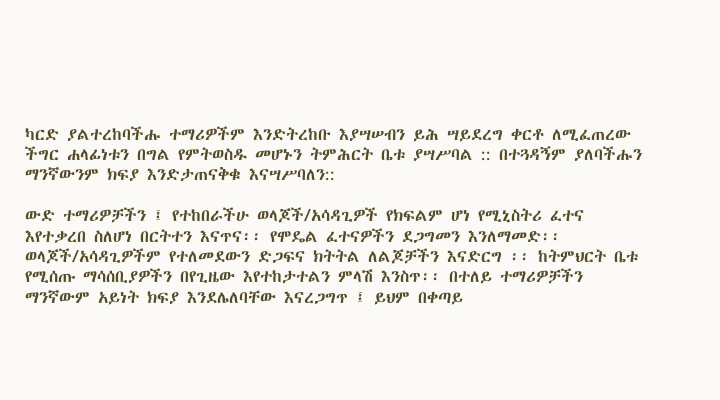ካርድ ያልተረከባችሑ ተማሪዎችም እንድትረከቡ እያሣሠብን ይሕ ሣይደረግ ቀርቶ ለሚፈጠረው ችግር ሐላፊነቱን በግል የምትወስዱ መሆኑን ትምሕርት ቤቱ ያሣሥባል :: በተጓዳኝም ያለባችሑን ማንኛውንም ክፍያ እንድታጠናቅቁ እናሣሥባለን::

ውድ ተማሪዎቻችን ፤ የተከበራችሁ ወላጆች/አሳዳጊዎች የክፍልም ሆነ የሚኒስትሪ ፈተና እየተቃረበ ስለሆነ በርትተን እናጥና፡፡ የሞዴል ፈተናዎችን ደጋግመን እንለማመድ፡፡ ወላጆች/አሳዳጊዎችም የተለመደውን ድጋፍና ክትትል ለልጆቻችን እናድርግ ፡፡ ከትምህርት ቤቱ የሚሰጡ ማሳሰቢያዎችን በየጊዜው እየተከታተልን ምላሽ እንስጥ፡፡ በተለይ ተማሪዎቻችን ማንኛውም አይነት ክፍያ እንደሌለባቸው እናረጋግጥ ፤ ይህም በቀጣይ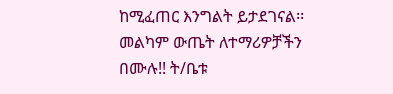ከሚፈጠር እንግልት ይታደገናል፡፡ መልካም ውጤት ለተማሪዎቻችን በሙሉ!! ት/ቤቱ